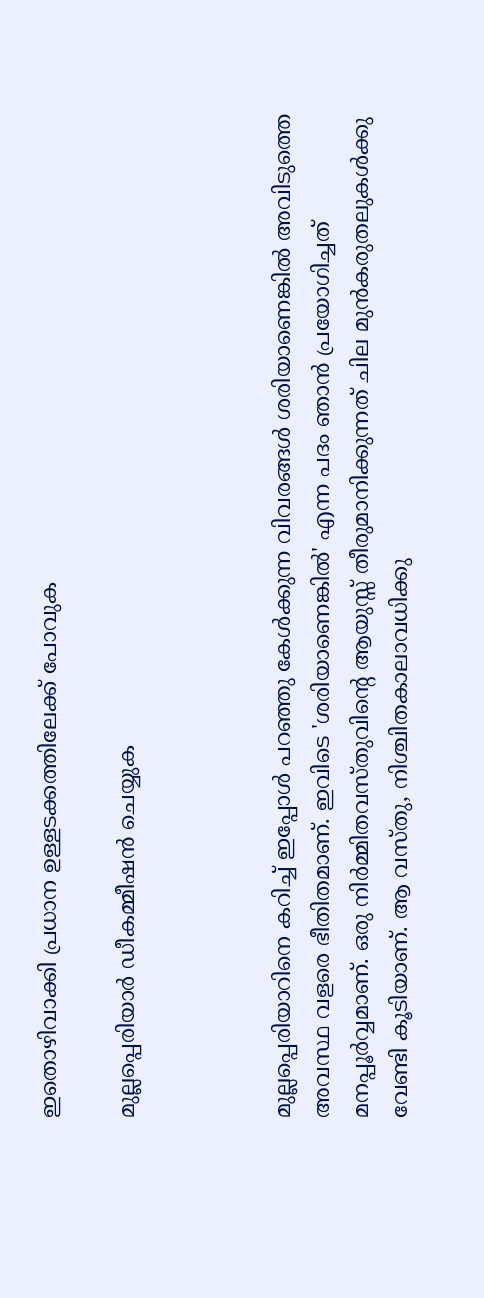ഇതൊഴിവാക്കി പ്രധാന ഉള്ളടക്കത്തിലേക്ക് പോവുക

മുല്ലപ്പെരിയാർ ഡീകമ്മീഷൻ ചെയ്യുക



മുല്ലപ്പെരിയാറിനെ കറിച്ച് ഇപ്പോൾ പറഞ്ഞു കേൾക്കുന്ന വിവരങ്ങൾ ശരിയാണെങ്കിൽ അവിടുത്തെ അവസ്ഥ വളരെ ഭീതിതമാണ്. ഇവിടെ 'ശരിയാണെങ്കിൽ' എന്ന പദം ഞാൻ പ്രയോഗിച്ചത് മനപ്പൂർവ്വമാണ്. ഒരു നിർമ്മിതവസ്തുവിന്റെ ആയുസ്സ് തീരുമാനിക്കുന്നത് ചില മുൻകരുതലുകൾക്കു വേണ്ടി കൂടിയാണ്. ആ വസ്തു, നിശ്ചിതകാലാവധിക്കു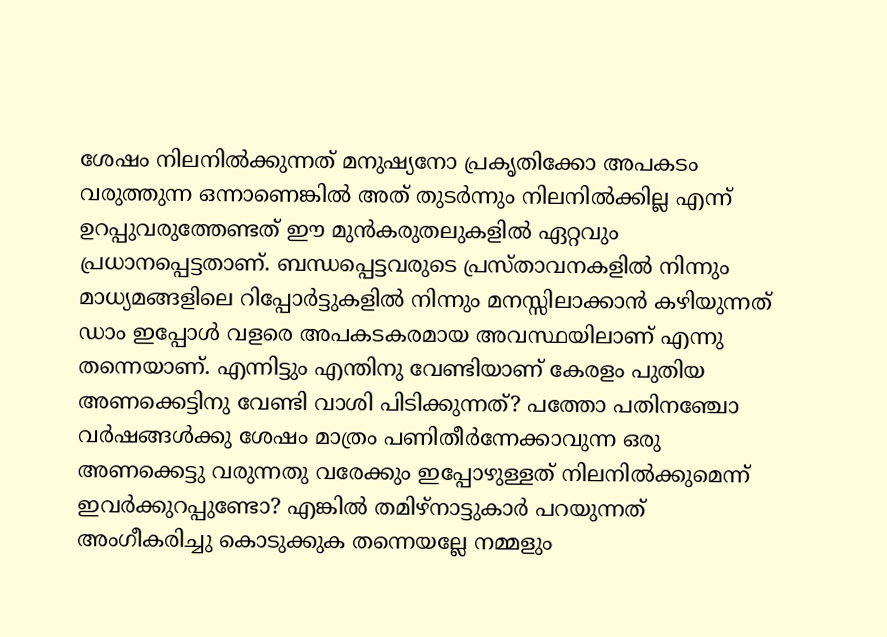ശേഷം നിലനിൽക്കുന്നത് മനുഷ്യനോ പ്രകൃതിക്കോ അപകടം വരുത്തുന്ന ഒന്നാണെങ്കിൽ അത് തുടർന്നും നിലനിൽക്കില്ല എന്ന് ഉറപ്പുവരുത്തേണ്ടത് ഈ മുൻകരുതലുകളിൽ ഏറ്റവും പ്രധാനപ്പെട്ടതാണ്. ബന്ധപ്പെട്ടവരുടെ പ്രസ്താവനകളിൽ നിന്നും മാധ്യമങ്ങളിലെ റിപ്പോർട്ടുകളിൽ നിന്നും മനസ്സിലാക്കാൻ കഴിയുന്നത് ഡാം ഇപ്പോൾ വളരെ അപകടകരമായ അവസ്ഥയിലാണ് എന്നു തന്നെയാണ്. എന്നിട്ടും എന്തിനു വേണ്ടിയാണ് കേരളം പുതിയ അണക്കെട്ടിനു വേണ്ടി വാശി പിടിക്കുന്നത്? പത്തോ പതിനഞ്ചോ വർഷങ്ങൾക്കു ശേഷം മാത്രം പണിതീർന്നേക്കാവുന്ന ഒരു അണക്കെട്ടു വരുന്നതു വരേക്കും ഇപ്പോഴുള്ളത് നിലനിൽക്കുമെന്ന് ഇവർക്കുറപ്പുണ്ടോ? എങ്കിൽ തമിഴ്‌നാട്ടുകാർ പറയുന്നത് അംഗീകരിച്ചു കൊടുക്കുക തന്നെയല്ലേ നമ്മളും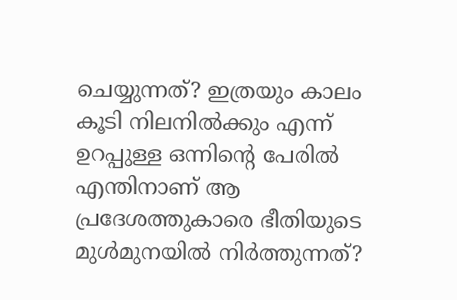ചെയ്യുന്നത്? ഇത്രയും കാലം കൂടി നിലനിൽക്കും എന്ന് ഉറപ്പുള്ള ഒന്നിന്റെ പേരിൽ എന്തിനാണ് ആ പ്രദേശത്തുകാരെ ഭീതിയുടെ മുൾമുനയിൽ നിർത്തുന്നത്?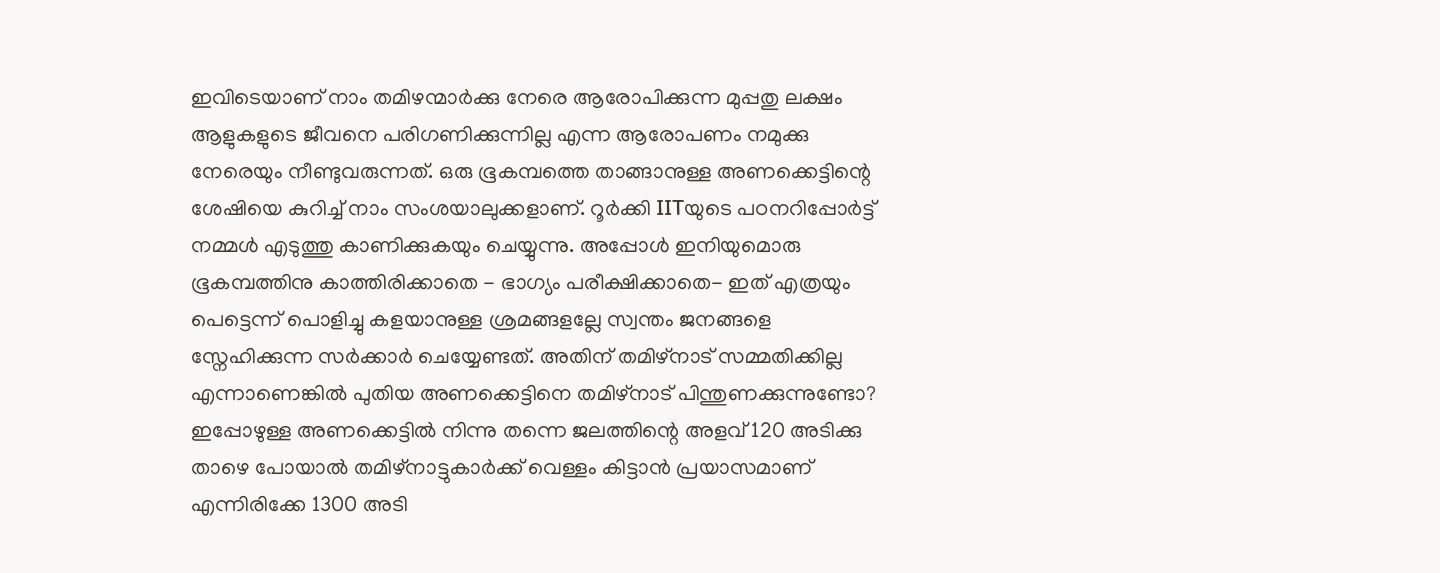ഇവിടെയാണ് നാം തമിഴന്മാർക്കു നേരെ ആരോപിക്കുന്ന മുപ്പതു ലക്ഷം ആളുകളുടെ ജീവനെ പരിഗണിക്കുന്നില്ല എന്ന ആരോപണം നമുക്കു നേരെയും നീണ്ടുവരുന്നത്. ഒരു ഭൂകമ്പത്തെ താങ്ങാനുള്ള അണക്കെട്ടിന്റെ ശേഷിയെ കുറിച്ച് നാം സംശയാലുക്കളാണ്. റൂർക്കി IITയുടെ പഠനറിപ്പോർട്ട് നമ്മൾ എടുത്തു കാണിക്കുകയും ചെയ്യുന്നു. അപ്പോൾ ഇനിയുമൊരു ഭൂകമ്പത്തിനു കാത്തിരിക്കാതെ ‌- ഭാഗ്യം പരീക്ഷിക്കാതെ- ഇത് എത്രയും പെട്ടെന്ന് പൊളിച്ചു കളയാനുള്ള ശ്രമങ്ങളല്ലേ സ്വന്തം ജനങ്ങളെ സ്നേഹിക്കുന്ന സർക്കാർ ചെയ്യേണ്ടത്. അതിന് തമിഴ്‌നാട് സമ്മതിക്കില്ല എന്നാണെങ്കിൽ പുതിയ അണക്കെട്ടിനെ തമിഴ്‌നാട് പിന്തുണക്കുന്നുണ്ടോ? ഇപ്പോഴുള്ള അണക്കെട്ടിൽ നിന്നു തന്നെ ജലത്തിന്റെ അളവ് 120 അടിക്കു താഴെ പോയാൽ തമിഴ്‌നാട്ടുകാർക്ക് വെള്ളം കിട്ടാൻ പ്രയാസമാണ് എന്നിരിക്കേ 1300 അടി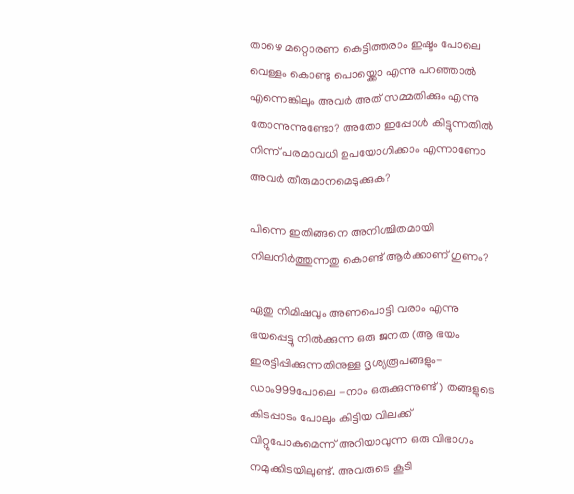താഴെ മറ്റൊരണ കെട്ടിത്തരാം ഇഷ്ടം പോലെ വെള്ളം കൊണ്ടു പൊയ്ക്കൊ എന്നു പറഞ്ഞാൽ എന്നെങ്കിലും അവർ അത് സമ്മതിക്കും എന്നു തോന്നുന്നുണ്ടോ? അതോ ഇപ്പോൾ കിട്ടുന്നതിൽ നിന്ന് പരമാവധി ഉപയോഗിക്കാം എന്നാണോ അവർ തീരുമാനമെടുക്കുക?

പിന്നെ ഇതിങ്ങനെ അനിശ്ചിതമായി നിലനിർത്തുന്നതു കൊണ്ട് ആർക്കാണ് ഗുണം?

ഏതു നിമിഷവും അണപൊട്ടി വരാം എന്നു ഭയപ്പെട്ടു നിൽക്കുന്ന ഒരു ജനത (ആ ഭയം ഇരട്ടിപ്പിക്കുന്നതിനുള്ള ദൃശ്യരൂപങ്ങളും-ഡാം999പോലെ -നാം ഒരുക്കുന്നുണ്ട്) തങ്ങളുടെ കിടപ്പാടം പോലും കിട്ടിയ വിലക്ക് വിറ്റുപോകുമെന്ന് അറിയാവുന്ന ഒരു വിഭാഗം നമുക്കിടയിലുണ്ട്. അവരുടെ കൂടി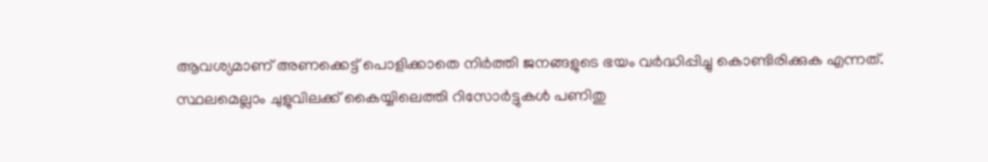ആവശ്യമാണ് അണക്കെട്ട് പൊളിക്കാതെ നിർത്തി ജനങ്ങളുടെ ഭയം വർദ്ധിപ്പിച്ചു കൊണ്ടിരിക്കുക എന്നത്. സ്ഥലമെല്ലാം ചുളുവിലക്ക് കൈയ്യിലെത്തി റിസോർട്ടുകൾ പണിതു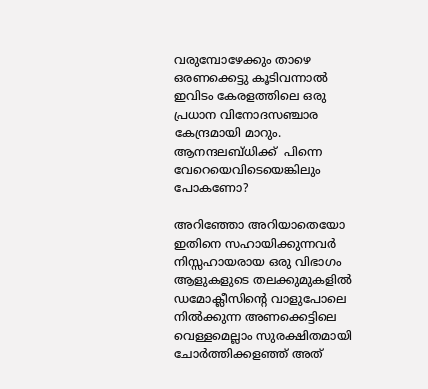വരുമ്പോഴേക്കും താഴെ ഒരണക്കെട്ടു കൂടിവന്നാൽ ഇവിടം കേരളത്തിലെ ഒരു പ്രധാന വിനോദസഞ്ചാര കേന്ദ്രമായി മാറും. ആനന്ദലബ്ധിക്ക്  പിന്നെ വേറെയെവിടെയെങ്കിലും  പോകണോ?

അറിഞ്ഞോ അറിയാതെയോ ഇതിനെ സഹായിക്കുന്നവർ നിസ്സഹായരായ ഒരു വിഭാഗം ആളുകളുടെ തലക്കുമുകളിൽ ഡമോക്ലീസിന്റെ വാളുപോലെ നിൽക്കുന്ന അണക്കെട്ടിലെ വെള്ളമെല്ലാം സുരക്ഷിതമായി ചോർത്തിക്കളഞ്ഞ് അത്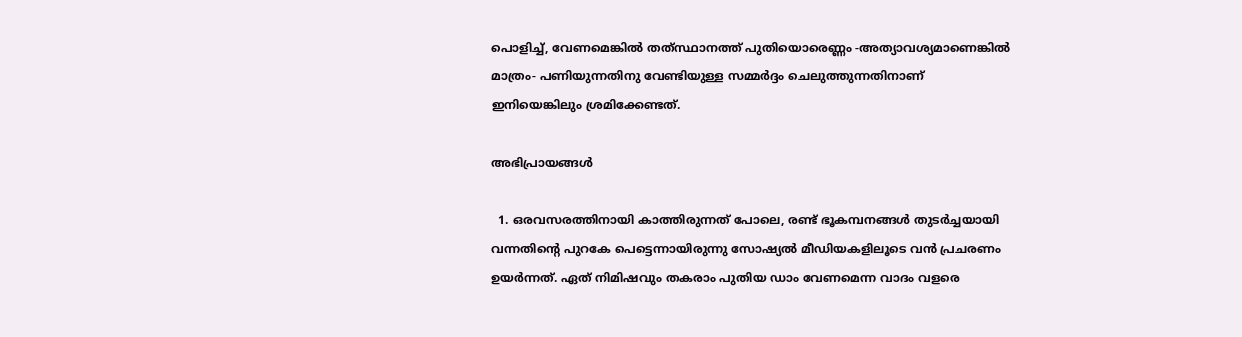പൊളിച്ച്, വേണമെങ്കിൽ തത്‌സ്ഥാനത്ത് പുതിയൊരെണ്ണം -അത്യാവശ്യമാണെങ്കിൽ മാത്രം- പണിയുന്നതിനു വേണ്ടിയുള്ള സമ്മർദ്ദം ചെലുത്തുന്നതിനാണ് ഇനിയെങ്കിലും ശ്രമിക്കേണ്ടത്.

അഭിപ്രായങ്ങള്‍

  1. ഒരവസരത്തിനായി കാത്തിരുന്നത് പോലെ, രണ്ട് ഭൂകമ്പനങ്ങള്‍ തുടര്‍ച്ചയായി വന്നതിന്റെ പുറകേ പെട്ടെന്നായിരുന്നു സോഷ്യല്‍ മീഡിയകളിലൂടെ വന്‍ പ്രചരണം ഉയര്‍ന്നത്. ഏത് നിമിഷവും തകരാം പുതിയ ഡാം വേണമെന്ന വാദം വളരെ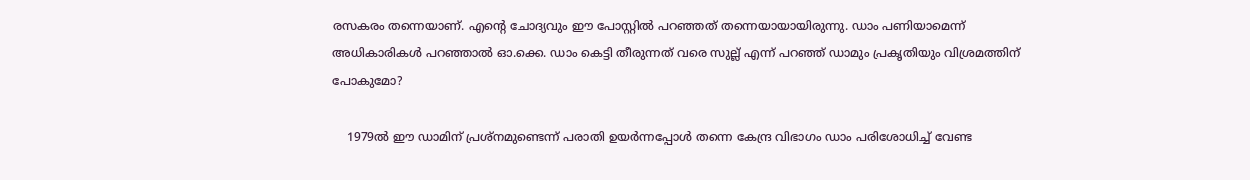രസകരം തന്നെയാണ്. എന്റെ ചോദ്യവും ഈ പോസ്റ്റില്‍ പറഞ്ഞത് തന്നെയായായിരുന്നു. ഡാം പണിയാമെന്ന് അധികാരികള്‍ പറഞ്ഞാല്‍ ഓ.ക്കെ. ഡാം കെട്ടി തീരുന്നത് വരെ സുല്ല് എന്ന് പറഞ്ഞ് ഡാമും പ്രകൃതിയും വിശ്രമത്തിന് പോകുമോ?

    1979ല്‍ ഈ ഡാമിന് പ്രശ്നമുണ്ടെന്ന് പരാതി ഉയര്‍ന്നപ്പോള്‍ തന്നെ കേന്ദ്ര വിഭാഗം ഡാം പരിശോധിച്ച് വേണ്ട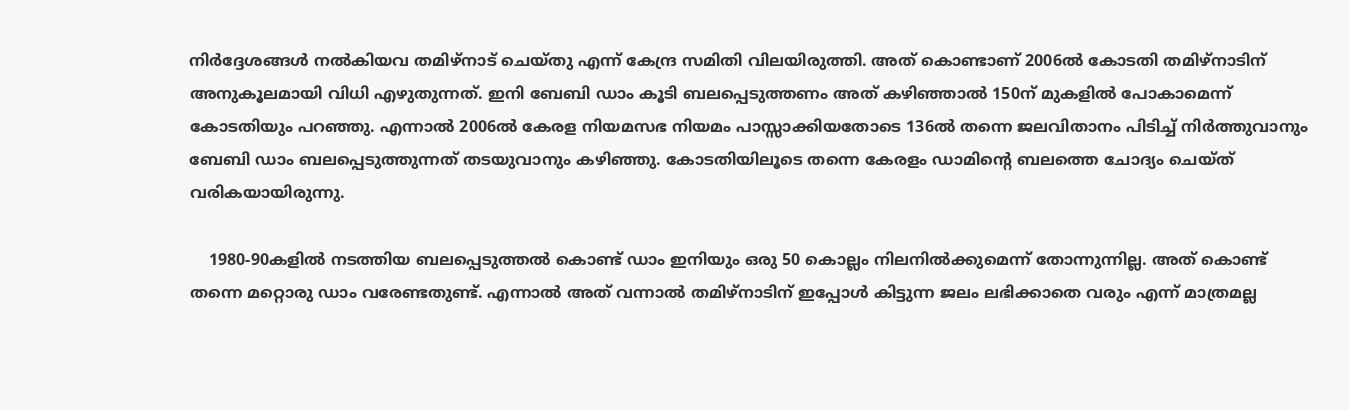നിര്‍ദ്ദേശങ്ങള്‍ നല്‍കിയവ തമിഴ്നാട് ചെയ്തു എന്ന് കേന്ദ്ര സമിതി വിലയിരുത്തി. അത് കൊണ്ടാണ് 2006ല്‍ കോടതി തമിഴ്നാടിന് അനുകൂലമായി വിധി എഴുതുന്നത്. ഇനി ബേബി ഡാം കൂടി ബലപ്പെടുത്തണം അത് കഴിഞ്ഞാല്‍ 150ന് മുകളില്‍ പോകാമെന്ന് കോടതിയും പറഞ്ഞു. എന്നാല്‍ 2006ല്‍ കേരള നിയമസഭ നിയമം പാസ്സാക്കിയതോടെ 136ല്‍ തന്നെ ജലവിതാനം പിടിച്ച് നിര്‍ത്തുവാനും ബേബി ഡാം ബലപ്പെടുത്തുന്നത് തടയുവാനും കഴിഞ്ഞു. കോടതിയിലൂടെ തന്നെ കേരളം ഡാമിന്റെ ബലത്തെ ചോദ്യം ചെയ്ത് വരികയായിരുന്നു.

    1980-90കളില്‍ നടത്തിയ ബലപ്പെടുത്തല്‍ കൊണ്ട് ഡാം ഇനിയും ഒരു 50 കൊല്ലം നിലനില്‍ക്കുമെന്ന് തോന്നുന്നില്ല. അത് കൊണ്ട് തന്നെ മറ്റൊരു ഡാം വരേണ്ടതുണ്ട്. എന്നാല്‍ അത് വന്നാല്‍ തമിഴ്നാടിന് ഇപ്പോള്‍ കിട്ടുന്ന ജലം ലഭിക്കാതെ വരും എന്ന് മാത്രമല്ല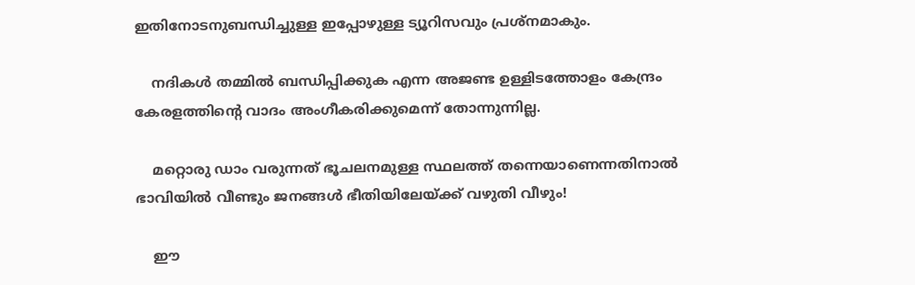ഇതിനോടനുബന്ധിച്ചുള്ള ഇപ്പോഴുള്ള ട്യൂറിസവും പ്രശ്നമാകും.

    നദികള്‍ തമ്മില്‍ ബന്ധിപ്പിക്കുക എന്ന അജണ്ട ഉള്ളിടത്തോളം കേന്ദ്രം കേരളത്തിന്റെ വാദം അംഗീകരിക്കുമെന്ന് തോന്നുന്നില്ല.

    മറ്റൊരു ഡാം വരുന്നത് ഭൂചലനമുള്ള സ്ഥലത്ത് തന്നെയാണെന്നതിനാല്‍ ഭാവിയില്‍ വീണ്ടും ജനങ്ങള്‍ ഭീതിയിലേയ്ക്ക് വഴുതി വീഴും!

    ഈ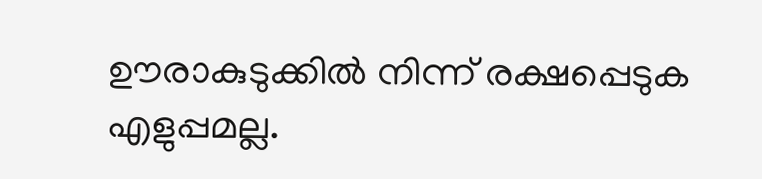ഊരാകുടുക്കില്‍ നിന്ന് രക്ഷപ്പെടുക എളുപ്പമല്ല.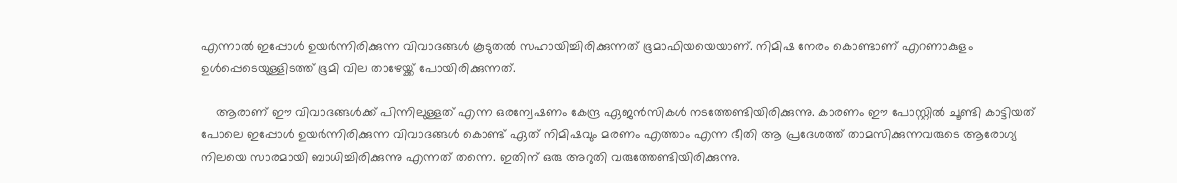എന്നാല്‍ ഇപ്പോള്‍ ഉയര്‍ന്നിരിക്കുന്ന വിവാദങ്ങള്‍ കൂടുതല്‍ സഹായിച്ചിരിക്കുന്നത് ഭൂമാഫിയയെയാണ്. നിമിഷ നേരം കൊണ്ടാണ് എറണാകുളം ഉള്‍പ്പെടെയുള്ളിടത്ത് ഭൂമി വില താഴേയ്ക്ക് പോയിരിക്കുന്നത്.

    ആരാണ് ഈ വിവാദങ്ങള്‍ക്ക് പിന്നിലുള്ളത് എന്ന ഒരന്വേഷണം കേന്ദ്ര ഏജന്‍സികള്‍ നടത്തേണ്ടിയിരിക്കുന്നു. കാരണം ഈ പോസ്റ്റില്‍ ചൂണ്ടി കാട്ടിയത് പോലെ ഇപ്പോള്‍ ഉയര്‍ന്നിരിക്കുന്ന വിവാദങ്ങള്‍ കൊണ്ട് ഏത് നിമിഷവും മരണം എത്താം എന്ന ഭീതി ആ പ്രദേശത്ത് താമസിക്കുന്നവരുടെ ആരോഗ്യ നിലയെ സാരമായി ബാധിച്ചിരിക്കുന്നു എന്നത് തന്നെ. ഇതിന് ഒരു അറുതി വരുത്തേണ്ടിയിരിക്കുന്നു.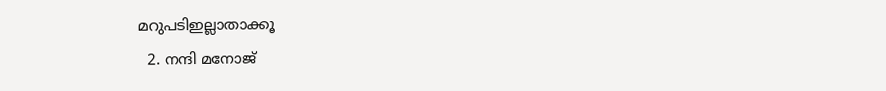മറുപടിഇല്ലാതാക്കൂ
  2. നന്ദി മനോജ്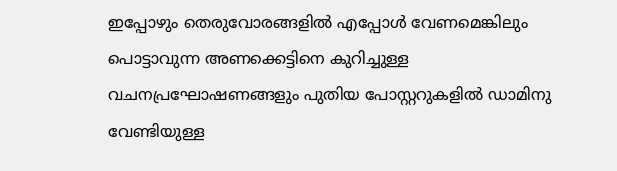ഇപ്പോഴും തെരുവോരങ്ങളിൽ എപ്പോൾ വേണമെങ്കിലും പൊട്ടാവുന്ന അണക്കെട്ടിനെ കുറിച്ചുള്ള വചനപ്രഘോഷണങ്ങളും പുതിയ പോസ്റ്ററുകളിൽ ഡാമിനു വേണ്ടിയുള്ള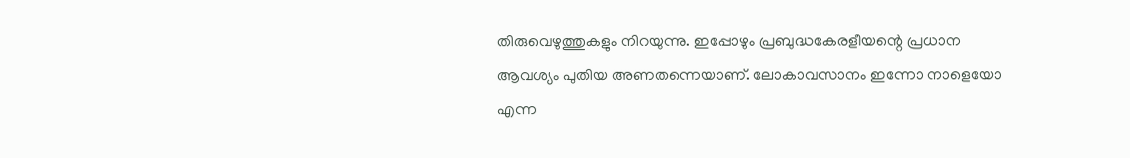തിരുവെഴുത്തുകളും നിറയുന്നു. ഇപ്പോഴും പ്രബുദ്ധകേരളീയന്റെ പ്രധാന ആവശ്യം പുതിയ അണതന്നെയാണ്. ലോകാവസാനം ഇന്നോ നാളെയോ എന്ന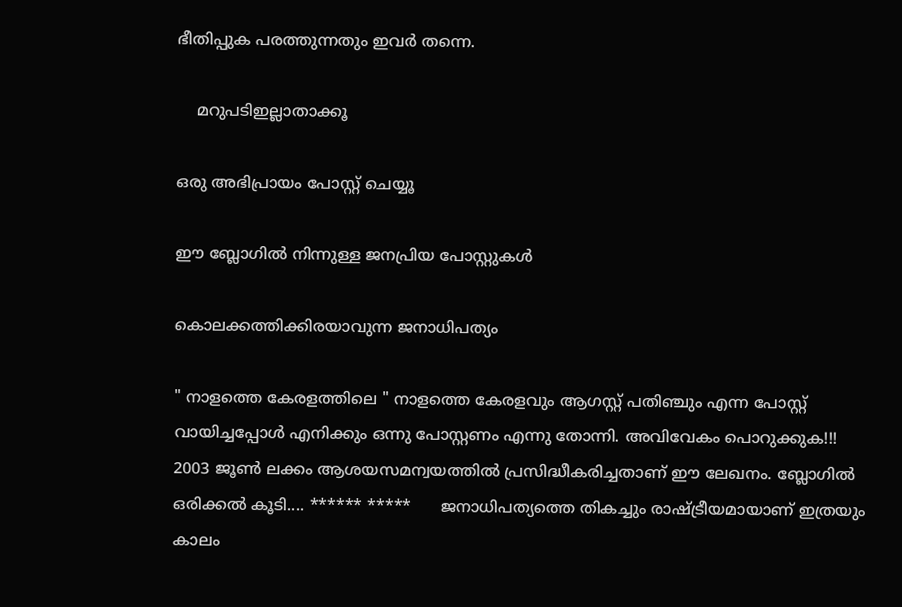ഭീതിപ്പുക പരത്തുന്നതും ഇവർ തന്നെ.

    മറുപടിഇല്ലാതാക്കൂ

ഒരു അഭിപ്രായം പോസ്റ്റ് ചെയ്യൂ

ഈ ബ്ലോഗിൽ നിന്നുള്ള ജനപ്രിയ പോസ്റ്റുകള്‍‌

കൊലക്കത്തിക്കിരയാവുന്ന ജനാധിപത്യം

" നാളത്തെ കേരളത്തിലെ " നാളത്തെ കേരളവും ആഗസ്റ്റ് പതിഞ്ചും എന്ന പോസ്റ്റ് വായിച്ചപ്പോൾ എനിക്കും ഒന്നു പോസ്റ്റണം എന്നു തോന്നി. അവിവേകം പൊറുക്കുക!!! 2003 ജൂൺ ലക്കം ആശയസമന്വയത്തിൽ പ്രസിദ്ധീകരിച്ചതാണ് ഈ ലേഖനം. ബ്ലോഗിൽ ഒരിക്കൽ കൂടി.... ****** *****      ജനാധിപത്യത്തെ തികച്ചും രാഷ്ട്രീയമായാണ് ഇത്രയും കാലം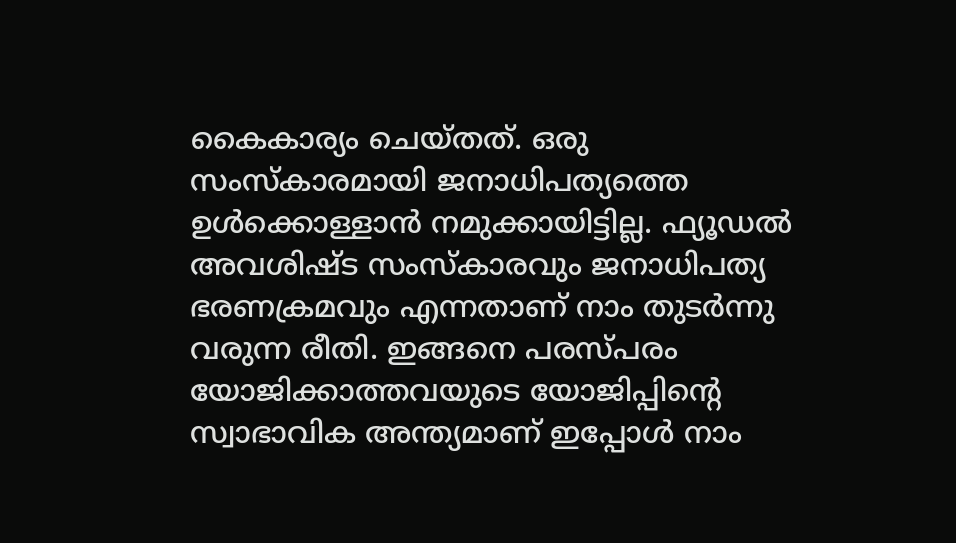കൈകാര്യം ചെയ്തത്. ഒരു സംസ്കാരമായി ജനാധിപത്യത്തെ ഉൾക്കൊള്ളാൻ നമുക്കായിട്ടില്ല. ഫ്യൂഡൽ അവശിഷ്ട സംസ്കാരവും ജനാധിപത്യ ഭരണക്രമവും എന്നതാണ് നാം തുടർന്നു വരുന്ന രീതി. ഇങ്ങനെ പരസ്പരം യോജിക്കാത്തവയുടെ യോജിപ്പിന്റെ സ്വാഭാവിക അന്ത്യമാണ് ഇപ്പോൾ നാം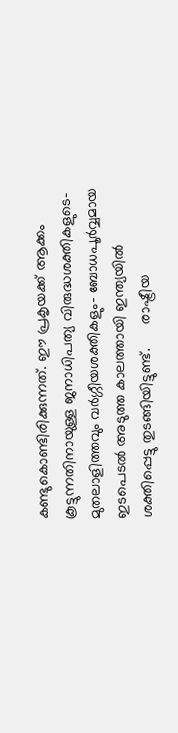കണ്ടുകൊണ്ടിരിക്കുന്നത്. ഈ പ്രകൃയക്ക് ആക്കം കൂട്ടുന്നതിനായുള്ള ജനാധിപത്യ വിരുദ്ധശക്തികളുടെ- മുതലാളിത്തവും വർഗ്ഗീയശക്തികളും- ബോധപൂർവ്വമായ ഇടപെടൽ അടുത്ത കാലത്തായി ഇന്ത്യയിൽ ശക്തിപ്പെട്ടു തുടങ്ങിയിട്ടുണ്ട്.      രാഷ്ട്രീയ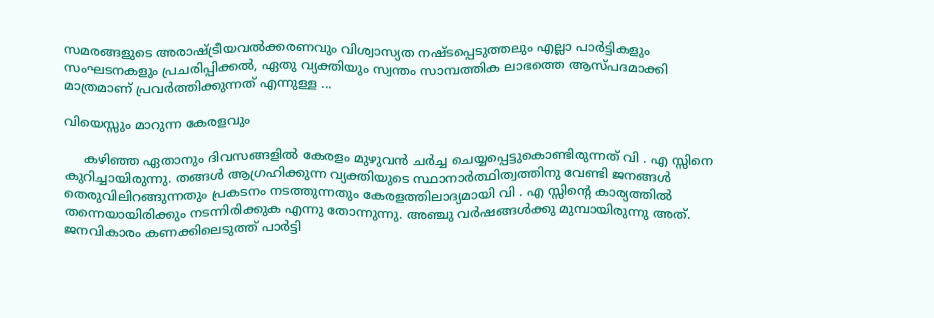സമരങ്ങളുടെ അരാഷ്ട്രീയവൽക്കരണവും വിശ്വാസ്യത നഷ്ടപ്പെടുത്തലും എല്ലാ പാർട്ടികളും സംഘടനകളും പ്രചരിപ്പിക്കൽ, ഏതു വ്യക്തിയും സ്വന്തം സാമ്പത്തിക ലാഭത്തെ ആസ്പദമാക്കി മാത്രമാണ് പ്രവർത്തിക്കുന്നത് എന്നുള്ള ...

വിയെസ്സും മാറുന്ന കേരളവും

     കഴിഞ്ഞ ഏതാനും ദിവസങ്ങളിൽ കേരളം മുഴുവൻ ചർച്ച ചെയ്യപ്പെട്ടുകൊണ്ടിരുന്നത് വി . എ സ്സിനെ കുറിച്ചായിരുന്നു. തങ്ങൾ ആഗ്രഹിക്കുന്ന വ്യക്തിയുടെ സ്ഥാനാർത്ഥിത്വത്തിനു വേണ്ടി ജനങ്ങൾ തെരുവിലിറങ്ങുന്നതും പ്രകടനം നടത്തുന്നതും കേരളത്തിലാദ്യമായി വി . എ സ്സിന്റെ കാര്യത്തിൽ തന്നെയായിരിക്കും നടന്നിരിക്കുക എന്നു തോന്നുന്നു. അഞ്ചു വർഷങ്ങൾക്കു മുമ്പായിരുന്നു അത്. ജനവികാരം കണക്കിലെടുത്ത് പാർട്ടി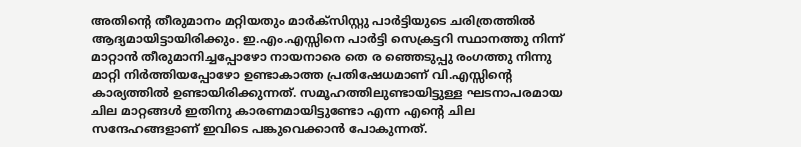അതിന്റെ തീരുമാനം മറ്റിയതും മാർക്സിസ്റ്റു പാർട്ടിയുടെ ചരിത്രത്തിൽ ആദ്യമായിട്ടായിരിക്കും. ഇ.എം.എസ്സിനെ പാർട്ടി സെക്രട്ടറി സ്ഥാനത്തു നിന്ന് മാറ്റാൻ തീരുമാനിച്ചപ്പോഴോ നായനാരെ തെ ര ഞ്ഞെടുപ്പു രംഗത്തു നിന്നു മാറ്റി നിർത്തിയപ്പോഴോ ഉണ്ടാകാത്ത പ്രതിഷേധമാണ് വി.എസ്സിന്റെ കാര്യത്തിൽ ഉണ്ടായിരിക്കുന്നത്. സമൂഹത്തിലുണ്ടായിട്ടുള്ള ഘടനാപരമായ ചില മാറ്റങ്ങൾ ഇതിനു കാരണമായിട്ടുണ്ടോ എന്ന എന്റെ ചില സന്ദേഹങ്ങളാണ് ഇവിടെ പങ്കുവെക്കാൻ പോകുന്നത്.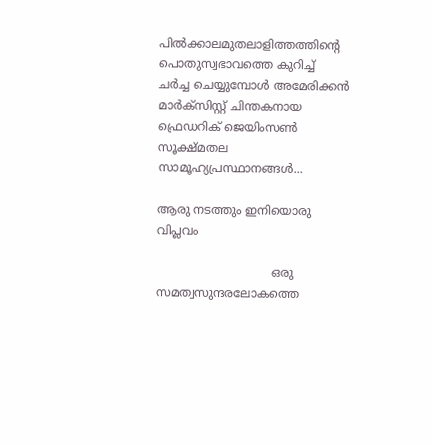പിൽക്കാലമുതലാളിത്തത്തിന്റെ പൊതുസ്വഭാവത്തെ കുറിച്ച് ചർച്ച ചെയ്യുമ്പോൾ അമേരിക്കൻ മാർക്സിസ്റ്റ് ചിന്തകനായ ഫ്രെഡറിക് ജെയിംസൺ സൂക്ഷ്മതല സാമൂഹ്യപ്രസ്ഥാനങ്ങൾ...

ആരു നടത്തും ഇനിയൊരു വിപ്ലവം

                               ഒരു സമത്വസുന്ദരലോകത്തെ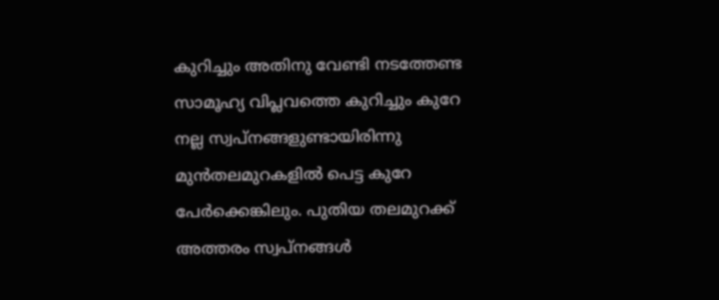കുറിച്ചും അതിനു വേണ്ടി നടത്തേണ്ട സാമൂഹ്യ വിപ്ലവത്തെ കുറിച്ചും കുറേ നല്ല സ്വപ്നങ്ങളുണ്ടായിരിന്നു മുന്‍തലമുറകളില്‍ പെട്ട കുറേ പേര്‍ക്കെങ്കിലും. പുതിയ തലമുറക്ക് അത്തരം സ്വപ്നങ്ങള്‍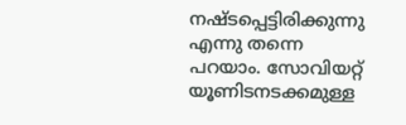നഷ്ടപ്പെട്ടിരിക്കുന്നു എന്നു തന്നെ പറയാം. സോവിയറ്റ് യൂണിടനടക്കമുള്ള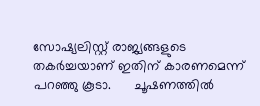സോഷ്യലിസ്റ്റ് രാജ്യങ്ങളുടെ തകര്‍ച്ചയാണ് ഇതിന് കാരണമെന്ന് പറഞ്ഞു കൂടാ.      ചൂഷണത്തില്‍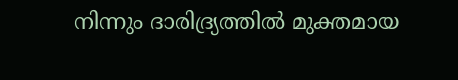നിന്നും ദാരിദ്ര്യത്തില്‍ മുക്തമായ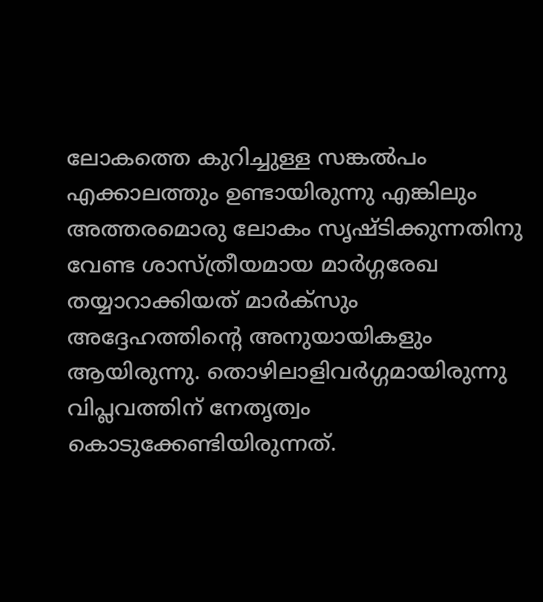ലോകത്തെ കുറിച്ചുള്ള സങ്കല്‍പം എക്കാലത്തും ഉണ്ടായിരുന്നു എങ്കിലും അത്തരമൊരു ലോകം സൃഷ്ടിക്കുന്നതിനു വേണ്ട ശാസ്ത്രീയമായ മാര്‍ഗ്ഗരേഖ തയ്യാറാക്കിയത് മാര്‍ക്സും അദ്ദേഹത്തിന്‍റെ അനുയായികളും ആയിരുന്നു. തൊഴിലാളിവർഗ്ഗമായിരുന്നു വിപ്ലവത്തിന് നേതൃത്വം കൊടുക്കേണ്ടിയിരുന്നത്.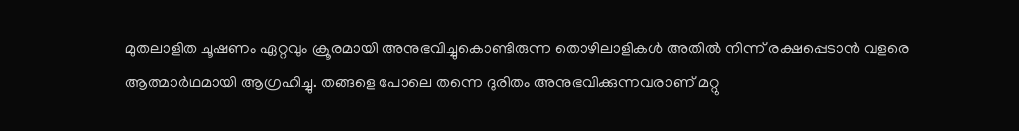മുതലാളിത ചൂഷണം ഏറ്റവും ക്രൂരമായി അനുഭവിച്ചുകൊണ്ടിരുന്ന തൊഴിലാളികൾ അതിൽ നിന്ന് രക്ഷപ്പെടാൻ വളരെ ആത്മാർഥമായി ആഗ്രഹിച്ചു. തങ്ങളെ പോലെ തന്നെ ദുരിതം അനുഭവിക്കുന്നവരാണ് മറ്റു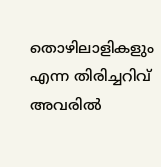തൊഴിലാളികളും എന്ന തിരിച്ചറിവ് അവരിൽ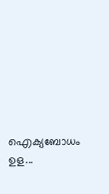ഐക്യബോധം ഉള...